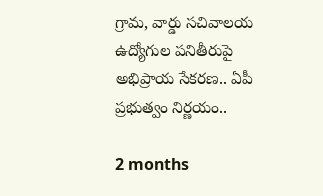గ్రామ, వార్డు సచివాలయ ఉద్యోగుల పనితీరుపై అభిప్రాయ సేకరణ.. ఏపీ ప్రభుత్వం నిర్ణయం..

2 months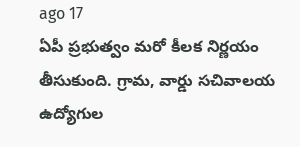ago 17
ఏపీ ప్రభుత్వం మరో కీలక నిర్ణయం తీసుకుంది. గ్రామ, వార్డు సచివాలయ ఉద్యోగుల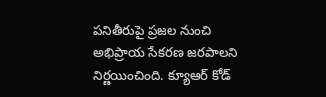పనితీరుపై ప్రజల నుంచి అభిప్రాయ సేకరణ జరపాలని నిర్ణయించింది. క్యూఆర్ కోడ్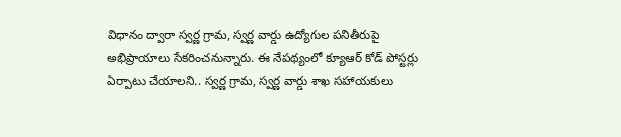విధానం ద్వారా స్వర్ణ గ్రామ, స్వర్ణ వార్డు ఉద్యోగుల పనితీరుపై అభిప్రాయాలు సేకరించనున్నారు. ఈ నేపథ్యంలో క్యూఆర్ కోడ్ పోస్టర్లు ఏర్పాటు చేయాలని.. స్వర్ణ గ్రామ, స్వర్ణ వార్డు శాఖ సహాయకులు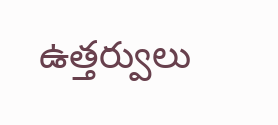ఉత్తర్వులు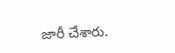జారీ చేశారు.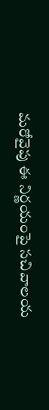మరోవైపు ఈ నిర్ణయంపై సచివాలయ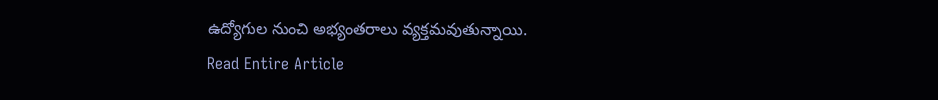ఉద్యోగుల నుంచి అభ్యంతరాలు వ్యక్తమవుతున్నాయి.
Read Entire Article